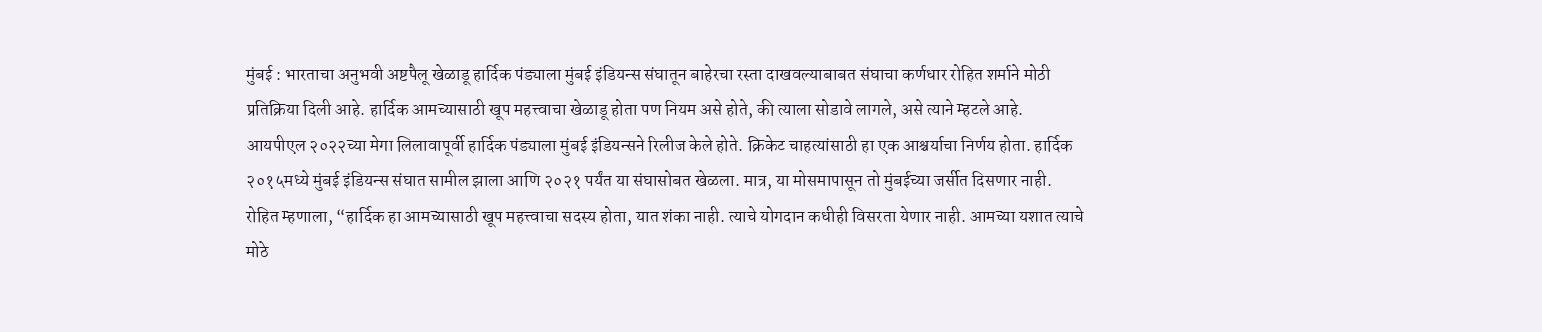मुंबई : भारताचा अनुभवी अष्टपैलू खेळाडू हार्दिक पंड्याला मुंबई इंडियन्स संघातून बाहेरचा रस्ता दाखवल्याबाबत संघाचा कर्णधार रोहित शर्माने मोठी प्रतिक्रिया दिली आहे. हार्दिक आमच्यासाठी खूप महत्त्वाचा खेळाडू होता पण नियम असे होते, की त्याला सोडावे लागले, असे त्याने म्हटले आहे.
आयपीएल २०२२च्या मेगा लिलावापूर्वी हार्दिक पंड्याला मुंबई इंडियन्सने रिलीज केले होते. क्रिकेट चाहत्यांसाठी हा एक आश्चर्याचा निर्णय होता. हार्दिक २०१५मध्ये मुंबई इंडियन्स संघात सामील झाला आणि २०२१ पर्यंत या संघासोबत खेळला. मात्र, या मोसमापासून तो मुंबईच्या जर्सीत दिसणार नाही.
रोहित म्हणाला, “हार्दिक हा आमच्यासाठी खूप महत्त्वाचा सदस्य होता, यात शंका नाही. त्याचे योगदान कधीही विसरता येणार नाही. आमच्या यशात त्याचे मोठे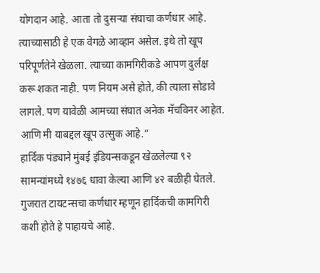योगदान आहे. आता तो दुसऱ्या संघाचा कर्णधार आहे. त्याच्यासाठी हे एक वेगळे आव्हान असेल. इथे तो खूप परिपूर्णतेने खेळला. त्याच्या कामगिरीकडे आपण दुर्लक्ष करू शकत नाही. पण नियम असे होते, की त्याला सोडावे लागले. पण यावेळी आमच्या संघात अनेक मॅचविनर आहेत. आणि मी याबद्दल खूप उत्सुक आहे.”
हार्दिक पंड्याने मुंबई इंडियन्सकडून खेळलेल्या ९२ सामन्यांमध्ये १४७६ धावा केल्या आणि ४२ बळीही घेतले. गुजरात टायटन्सचा कर्णधार म्हणून हार्दिकची कामगिरी कशी होते हे पाहायचे आहे.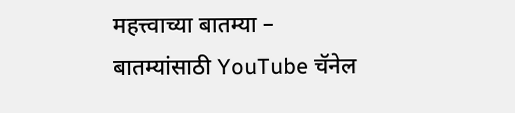महत्त्वाच्या बातम्या –
बातम्यांसाठी YouTube चॅनेल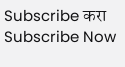Subscribe करा
Subscribe Now